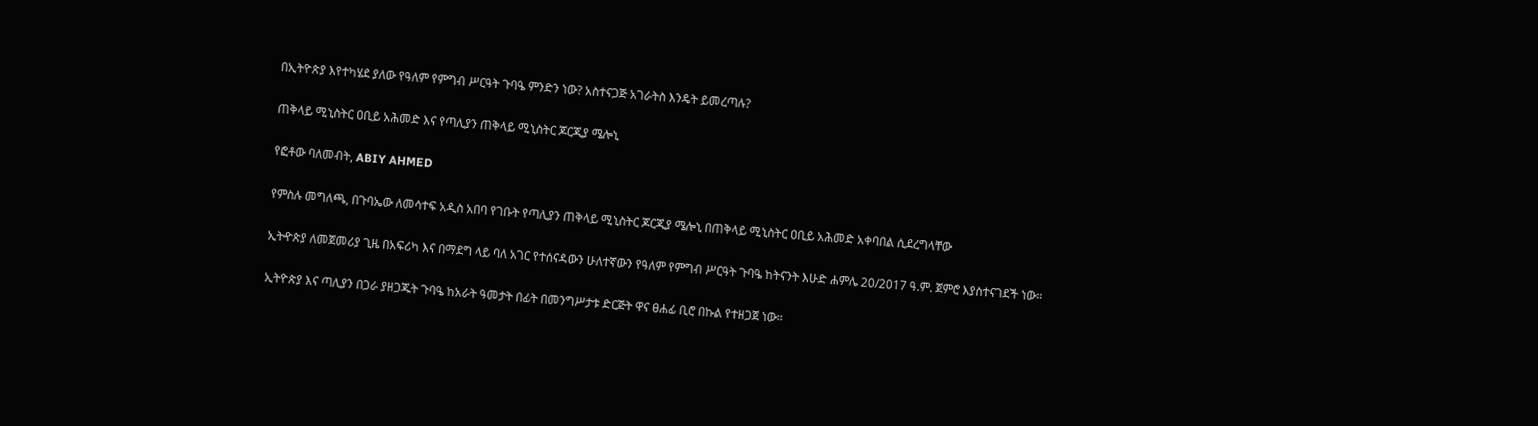በኢትዮጵያ እየተካሄደ ያለው የዓለም የምግብ ሥርዓት ጉባዔ ምንድን ነው? አስተናጋጅ አገራትስ እንዴት ይመረጣሉ?

ጠቅላይ ሚኒስትር ዐቢይ አሕመድ እና የጣሊያን ጠቅላይ ሚኒስትር ጆርጂያ ሜሎኒ

የፎቶው ባለመብት, ABIY AHMED

የምስሉ መግለጫ, በጉባኤው ለመሳተፍ አዲስ አበባ የገቡት የጣሊያን ጠቅላይ ሚኒስትር ጆርጂያ ሜሎኒ በጠቅላይ ሚኒስትር ዐቢይ አሕመድ አቀባበል ሲደረግላቸው

ኢትዯጵያ ለመጀመሪያ ጊዜ በአፍሪካ እና በማደግ ላይ ባለ አገር የተሰናዳውን ሁለተኛውን የዓለም የምግብ ሥርዓት ጉባዔ ከትናንት እሁድ ሐምሌ 20/2017 ዓ.ም. ጀምሮ እያስተናገደች ነው።

ኢትዮጵያ እና ጣሊያን በጋራ ያዘጋጁት ጉባዔ ከአራት ዓመታት በፊት በመንግሥታቱ ድርጅት ዋና ፀሐፊ ቢሮ በኩል የተዘጋጀ ነው።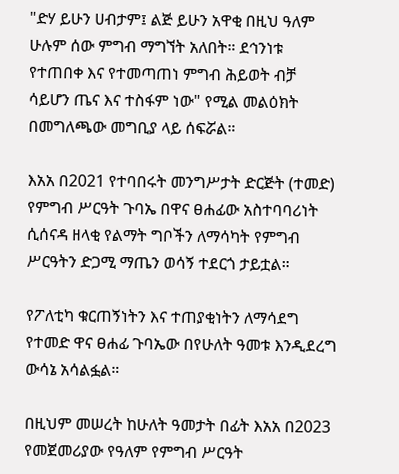"ድሃ ይሁን ሀብታም፤ ልጅ ይሁን አዋቂ በዚህ ዓለም ሁሉም ሰው ምግብ ማግኘት አለበት። ደኅንነቱ የተጠበቀ እና የተመጣጠነ ምግብ ሕይወት ብቻ ሳይሆን ጤና እና ተስፋም ነው" የሚል መልዕክት በመግለጫው መግቢያ ላይ ሰፍሯል።

እአአ በ2021 የተባበሩት መንግሥታት ድርጅት (ተመድ) የምግብ ሥርዓት ጉባኤ በዋና ፀሐፊው አስተባባሪነት ሲሰናዳ ዘላቂ የልማት ግቦችን ለማሳካት የምግብ ሥርዓትን ድጋሚ ማጤን ወሳኝ ተደርጎ ታይቷል።

የፖለቲካ ቁርጠኝነትን እና ተጠያቂነትን ለማሳደግ የተመድ ዋና ፀሐፊ ጉባኤው በየሁለት ዓመቱ እንዲደረግ ውሳኔ አሳልፏል።

በዚህም መሠረት ከሁለት ዓመታት በፊት እአአ በ2023 የመጀመሪያው የዓለም የምግብ ሥርዓት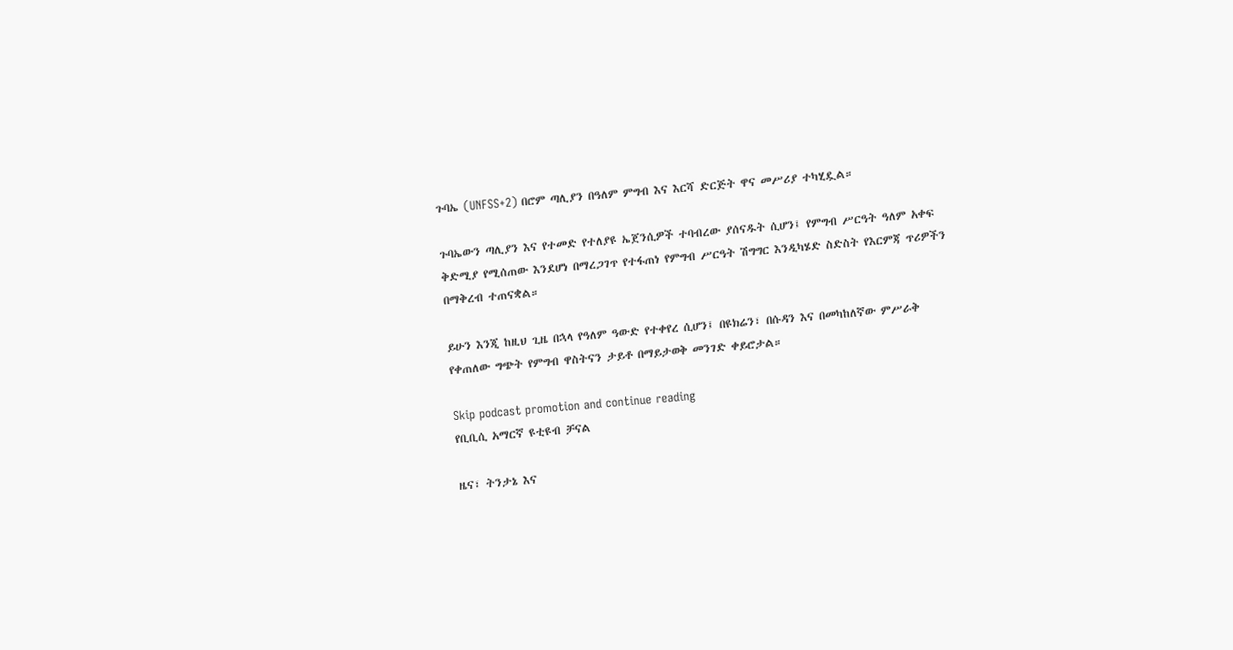ጉባኤ (UNFSS+2) በሮም ጣሊያን በዓለም ምግብ እና እርሻ ድርጅት ዋና መሥሪያ ተካሂዷል።

ጉባኤውን ጣሊያን እና የተመድ የተለያዩ ኤጀንሲዎች ተባብረው ያሰናዱት ሲሆን፤ የምግብ ሥርዓት ዓለም አቀፍ ቅድሚያ የሚሰጠው እንደሆነ በማረጋገጥ የተፋጠነ የምግብ ሥርዓት ሽግግር እንዲካሄድ ስድስት የእርምጃ ጥሪዎችን በማቅረብ ተጠናቋል።

ይሁን እንጂ ከዚህ ጊዜ በኋላ የዓለም ዓውድ የተቀየረ ሲሆን፤ በዩክሬን፣ በሱዳን እና በመካከለኛው ምሥራቅ የቀጠለው ግጭት የምግብ ዋስትናን ታይቶ በማይታወቅ መንገድ ቀይሮታል።

Skip podcast promotion and continue reading
የቢቢሲ አማርኛ ዩቲዩብ ቻናል

ዜና፣ ትንታኔ እና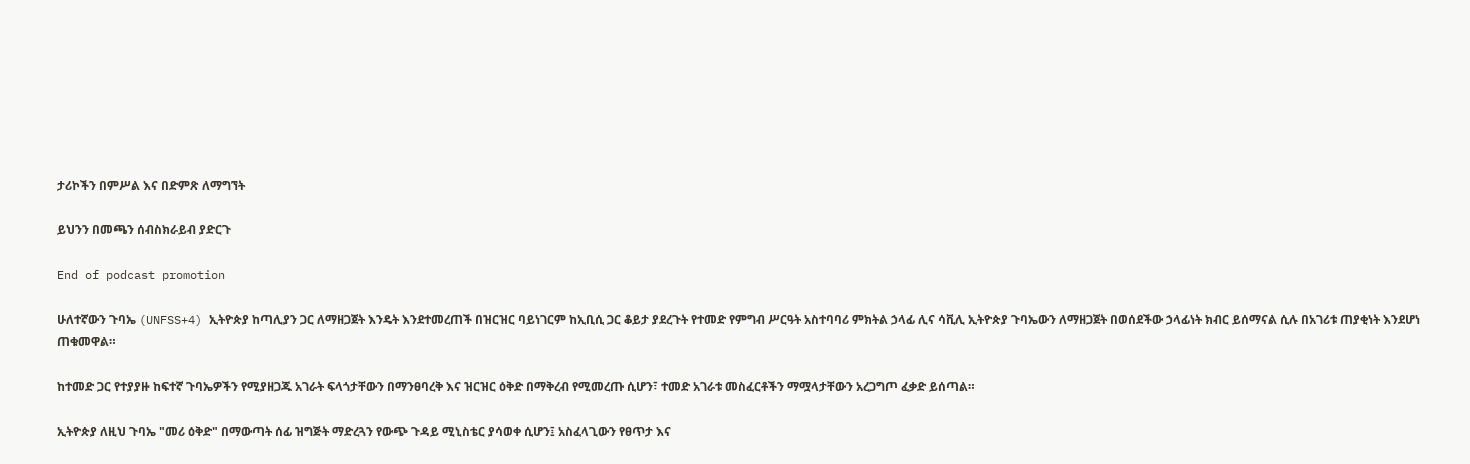ታሪኮችን በምሥል እና በድምጽ ለማግኘት

ይህንን በመጫን ሰብስክራይብ ያድርጉ

End of podcast promotion

ሁለተኛውን ጉባኤ (UNFSS+4) ኢትዮጵያ ከጣሊያን ጋር ለማዘጋጀት እንዴት እንደተመረጠች በዝርዝር ባይነገርም ከኢቢሲ ጋር ቆይታ ያደረጉት የተመድ የምግብ ሥርዓት አስተባባሪ ምክትል ኃላፊ ሊና ሳቪሊ ኢትዮጵያ ጉባኤውን ለማዘጋጀት በወሰደችው ኃላፊነት ክብር ይሰማናል ሲሉ በአገሪቱ ጠያቂነት እንደሆነ ጠቁመዋል።

ከተመድ ጋር የተያያዙ ከፍተኛ ጉባኤዎችን የሚያዘጋጁ አገራት ፍላጎታቸውን በማንፀባረቅ እና ዝርዝር ዕቅድ በማቅረብ የሚመረጡ ሲሆን፣ ተመድ አገራቱ መስፈርቶችን ማሟላታቸውን አረጋግጦ ፈቃድ ይሰጣል።

ኢትዮጵያ ለዚህ ጉባኤ "መሪ ዕቅድ" በማውጣት ሰፊ ዝግጅት ማድረጓን የውጭ ጉዳይ ሚኒስቴር ያሳወቀ ሲሆን፤ አስፈላጊውን የፀጥታ እና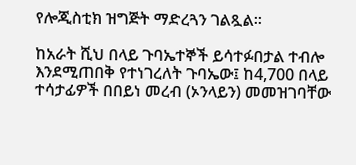የሎጂስቲክ ዝግጅት ማድረጓን ገልጿል።

ከአራት ሺህ በላይ ጉባኤተኞች ይሳተፉበታል ተብሎ እንደሚጠበቅ የተነገረለት ጉባኤው፤ ከ4,700 በላይ ተሳታፊዎች በበይነ መረብ (ኦንላይን) መመዝገባቸው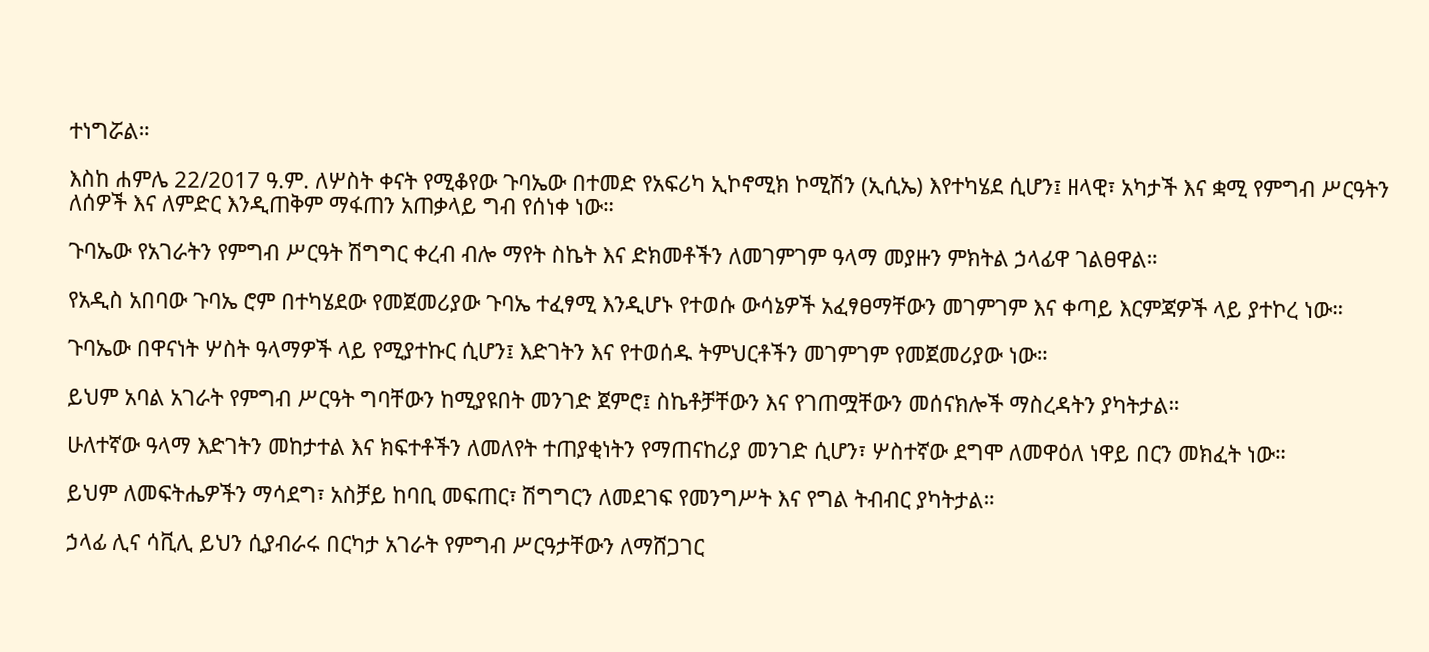ተነግሯል።

እስከ ሐምሌ 22/2017 ዓ.ም. ለሦስት ቀናት የሚቆየው ጉባኤው በተመድ የአፍሪካ ኢኮኖሚክ ኮሚሽን (ኢሲኤ) እየተካሄደ ሲሆን፤ ዘላዊ፣ አካታች እና ቋሚ የምግብ ሥርዓትን ለሰዎች እና ለምድር እንዲጠቅም ማፋጠን አጠቃላይ ግብ የሰነቀ ነው።

ጉባኤው የአገራትን የምግብ ሥርዓት ሽግግር ቀረብ ብሎ ማየት ስኬት እና ድክመቶችን ለመገምገም ዓላማ መያዙን ምክትል ኃላፊዋ ገልፀዋል።

የአዲስ አበባው ጉባኤ ሮም በተካሄደው የመጀመሪያው ጉባኤ ተፈፃሚ እንዲሆኑ የተወሱ ውሳኔዎች አፈፃፀማቸውን መገምገም እና ቀጣይ እርምጃዎች ላይ ያተኮረ ነው።

ጉባኤው በዋናነት ሦስት ዓላማዎች ላይ የሚያተኩር ሲሆን፤ እድገትን እና የተወሰዱ ትምህርቶችን መገምገም የመጀመሪያው ነው።

ይህም አባል አገራት የምግብ ሥርዓት ግባቸውን ከሚያዩበት መንገድ ጀምሮ፤ ስኬቶቻቸውን እና የገጠሟቸውን መሰናክሎች ማስረዳትን ያካትታል።

ሁለተኛው ዓላማ እድገትን መከታተል እና ክፍተቶችን ለመለየት ተጠያቂነትን የማጠናከሪያ መንገድ ሲሆን፣ ሦስተኛው ደግሞ ለመዋዕለ ነዋይ በርን መክፈት ነው።

ይህም ለመፍትሔዎችን ማሳደግ፣ አስቻይ ከባቢ መፍጠር፣ ሽግግርን ለመደገፍ የመንግሥት እና የግል ትብብር ያካትታል።

ኃላፊ ሊና ሳቪሊ ይህን ሲያብራሩ በርካታ አገራት የምግብ ሥርዓታቸውን ለማሸጋገር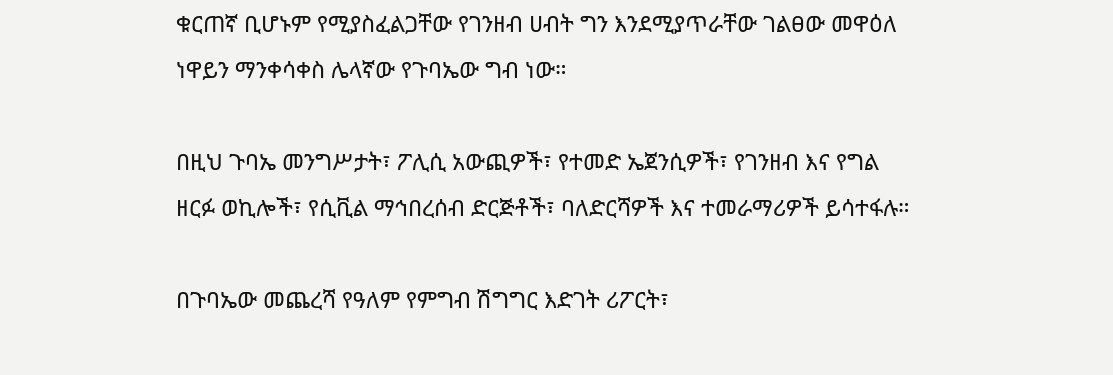ቁርጠኛ ቢሆኑም የሚያስፈልጋቸው የገንዘብ ሀብት ግን እንደሚያጥራቸው ገልፀው መዋዕለ ነዋይን ማንቀሳቀስ ሌላኛው የጉባኤው ግብ ነው።

በዚህ ጉባኤ መንግሥታት፣ ፖሊሲ አውጪዎች፣ የተመድ ኤጀንሲዎች፣ የገንዘብ እና የግል ዘርፉ ወኪሎች፣ የሲቪል ማኅበረሰብ ድርጅቶች፣ ባለድርሻዎች እና ተመራማሪዎች ይሳተፋሉ።

በጉባኤው መጨረሻ የዓለም የምግብ ሽግግር እድገት ሪፖርት፣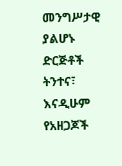መንግሥታዊ ያልሆኑ ድርጅቶች ትንተና፣ እናዲሁም የአዘጋጆች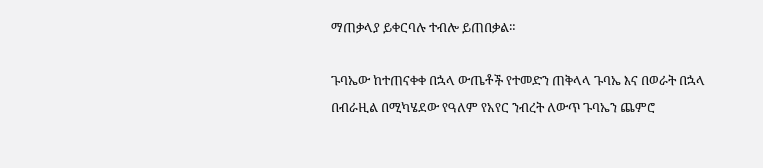ማጠቃላያ ይቀርባሉ ተብሎ ይጠበቃል።

ጉባኤው ከተጠናቀቀ በኋላ ውጤቶች የተመድን ጠቅላላ ጉባኤ እና በወራት በኋላ በብራዚል በሚካሄደው የዓለም የአየር ንብረት ለውጥ ጉባኤን ጨምሮ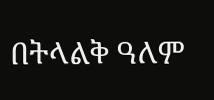በትላልቅ ዓለም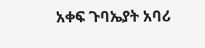አቀፍ ጉባኤያት አባሪ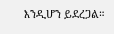እንዲሆን ይደረጋል።